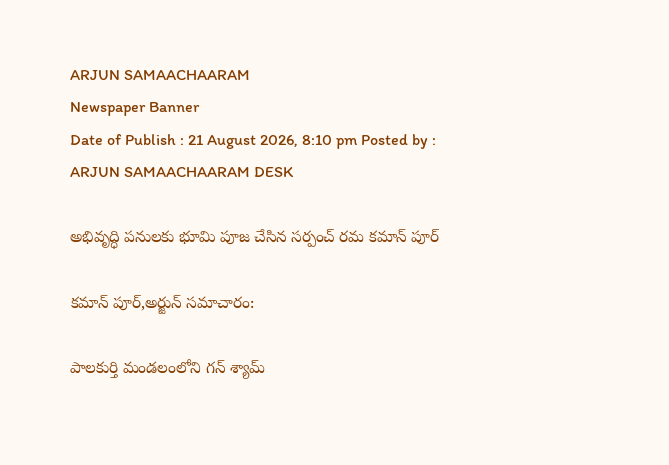ARJUN SAMAACHAARAM
Newspaper Banner
Date of Publish : 21 August 2026, 8:10 pm Posted by : ARJUN SAMAACHAARAM DESK

అభివృద్ధి పనులకు భూమి పూజ చేసిన సర్పంచ్ రమ కమాన్ పూర్

కమాన్ పూర్,అర్జున్ సమాచారం:

పాలకుర్తి మండలంలోని గన్ శ్యామ్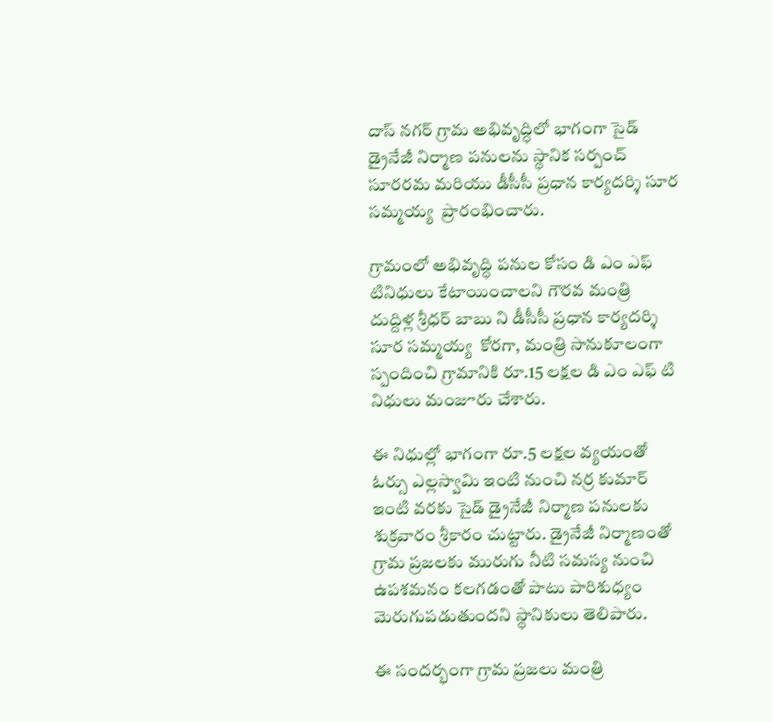దాస్ నగర్ గ్రామ అభివృద్ధిలో భాగంగా సైడ్ డ్రైనేజీ నిర్మాణ పనులను స్థానిక సర్పంచ్ సూరరమ మరియు డీసీసీ ప్రధాన కార్యదర్శి సూర సమ్మయ్య  ప్రారంభించారు.

గ్రామంలో అభివృద్ధి పనుల కోసం డి ఎం ఎఫ్ టినిధులు కేటాయించాలని గౌరవ మంత్రి  దుద్దిళ్ల శ్రీధర్ బాబు ని డీసీసీ ప్రధాన కార్యదర్శి  సూర సమ్మయ్య  కోరగా, మంత్రి సానుకూలంగా స్పందించి గ్రామానికి రూ.15 లక్షల డి ఎం ఎఫ్ టి నిధులు మంజూరు చేశారు.

ఈ నిధుల్లో భాగంగా రూ.5 లక్షల వ్యయంతో  ఓర్సు ఎల్లస్వామి ఇంటి నుంచి నర్ర కుమార్ ఇంటి వరకు సైడ్ డ్రైనేజీ నిర్మాణ పనులకు శుక్రవారం శ్రీకారం చుట్టారు. డ్రైనేజీ నిర్మాణంతో గ్రామ ప్రజలకు మురుగు నీటి సమస్య నుంచి ఉపశమనం కలగడంతో పాటు పారిశుధ్యం మెరుగుపడుతుందని స్థానికులు తెలిపారు.

ఈ సందర్భంగా గ్రామ ప్రజలు మంత్రి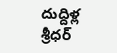దుద్దిళ్ల శ్రీధర్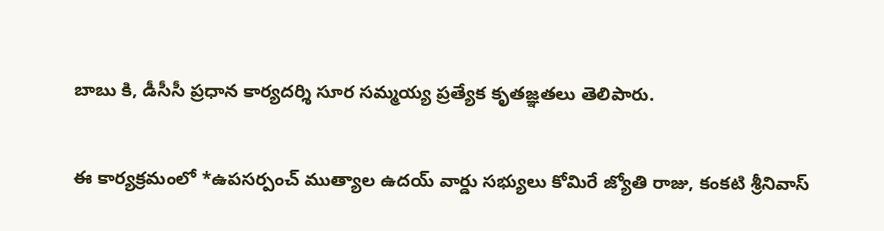బాబు కి, డీసీసీ ప్రధాన కార్యదర్శి సూర సమ్మయ్య ప్రత్యేక కృతజ్ఞతలు తెలిపారు.

ఈ కార్యక్రమంలో *ఉపసర్పంచ్ ముత్యాల ఉదయ్ వార్డు సభ్యులు కోమిరే జ్యోతి రాజు, కంకటి శ్రీనివాస్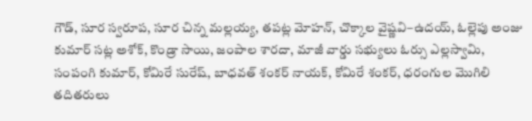గౌడ్, సూర స్వరూప, సూర చిన్న మల్లయ్య, తపట్ల మోహన్, చొక్కాల వైష్ణవి–ఉదయ్, ఓల్లెపు అంజు కుమార్ సట్ల అశోక్, కొండ్రా సాయి, జంపాల శారదా, మాజీ వార్డు సభ్యులు ఓర్సు ఎల్లస్వామి, సంపంగి కుమార్, కోమిరే సురేష్, బాధవత్ శంకర్ నాయక్, కోమిరే శంకర్, ధరంగుల మొగిలి  తదితరులు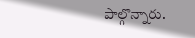పాల్గొన్నారు.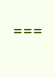===